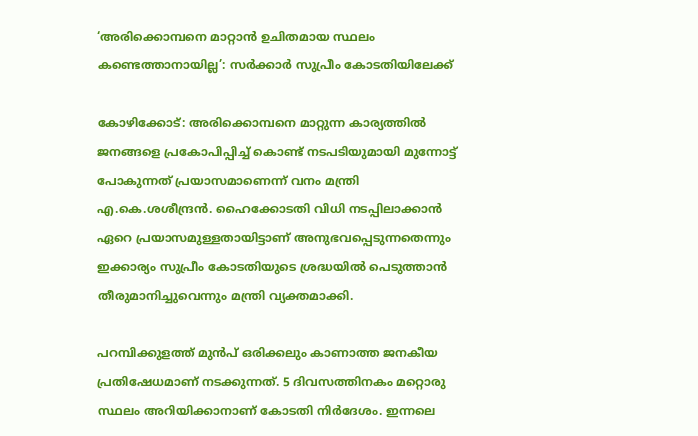‘അരിക്കൊമ്പനെ മാറ്റാൻ ഉചിതമായ സ്ഥലം കണ്ടെത്താനായില്ല’: സർക്കാർ സുപ്രീം കോടതിയിലേക്ക്

കോഴിക്കോട്: അരിക്കൊമ്പനെ മാറ്റുന്ന കാര്യത്തിൽ ജനങ്ങളെ പ്രകോപിപ്പിച്ച് കൊണ്ട് നടപടിയുമായി മുന്നോട്ട് പോകുന്നത് പ്രയാസമാണെന്ന് വനം മന്ത്രി എ.കെ.ശശീന്ദ്രൻ. ഹൈക്കോടതി വിധി നടപ്പിലാക്കാൻ ഏറെ പ്രയാസമുള്ളതായിട്ടാണ് അനുഭവപ്പെടുന്നതെന്നും ഇക്കാര്യം സുപ്രീം കോടതിയുടെ ശ്രദ്ധയിൽ പെടുത്താൻ തീരുമാനിച്ചുവെന്നും മന്ത്രി വ്യക്തമാക്കി.

പറമ്പിക്കുളത്ത് മുൻപ് ഒരിക്കലും കാണാത്ത ജനകീയ പ്രതിഷേധമാണ് നടക്കുന്നത്. 5 ദിവസത്തിനകം മറ്റൊരു സ്ഥലം അറിയിക്കാനാണ് കോടതി നിർദേശം. ഇന്നലെ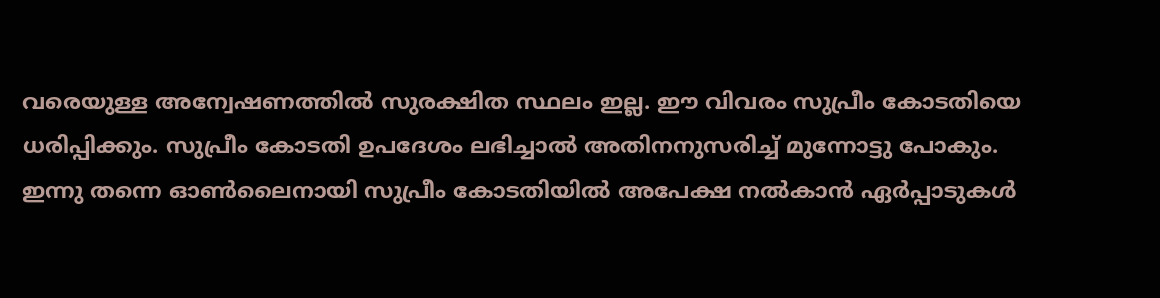വരെയുള്ള അന്വേഷണത്തിൽ സുരക്ഷിത സ്ഥലം ഇല്ല. ഈ വിവരം സുപ്രീം കോടതിയെ ധരിപ്പിക്കും. സുപ്രീം കോടതി ഉപദേശം ലഭിച്ചാൽ അതിനനുസരിച്ച് മുന്നോട്ടു പോകും. ഇന്നു തന്നെ ഓൺലൈനായി സുപ്രീം കോടതിയിൽ അപേക്ഷ നൽകാൻ ഏർപ്പാടുകൾ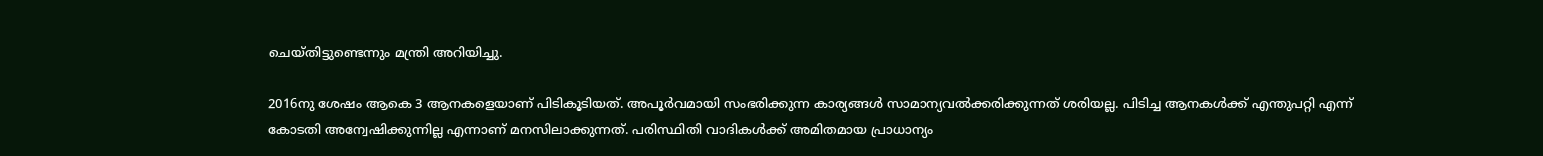ചെയ്തിട്ടുണ്ടെന്നും മന്ത്രി അറിയിച്ചു.

2016നു ശേഷം ആകെ 3 ആനകളെയാണ് പിടികൂടിയത്. അപൂർവമായി സംഭരിക്കുന്ന കാര്യങ്ങൾ സാമാന്യവൽക്കരിക്കുന്നത് ശരിയല്ല. പിടിച്ച ആനകൾക്ക് എന്തുപറ്റി എന്ന് കോടതി അന്വേഷിക്കുന്നില്ല എന്നാണ് മനസിലാക്കുന്നത്. പരിസ്ഥിതി വാദികൾക്ക് അമിതമായ പ്രാധാന്യം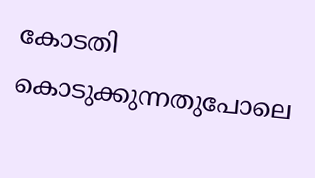കോടതി കൊടുക്കുന്നതുപോലെ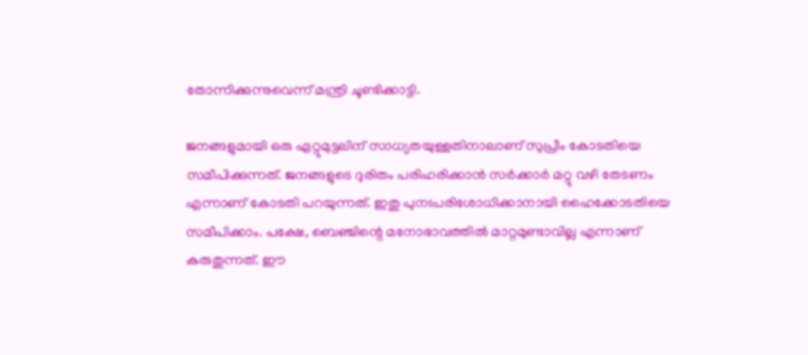തോന്നിക്കുന്നുവെന്ന് മന്ത്രി ചൂണ്ടിക്കാട്ടി.

ജനങ്ങളുമായി ഒരു ഏറ്റുമുട്ടലിന് സാധ്യതയുള്ളതിനാലാണ് സുപ്രീം കോടതിയെ സമീപിക്കുന്നത്. ജനങ്ങളുടെ ദുരിതം പരിഹരിക്കാൻ സർക്കാർ മറ്റു വഴി തേടണം എന്നാണ് കോടതി പറയുന്നത്. ഇതു പുനഃപരിശോധിക്കാനായി ഹൈക്കോടതിയെ സമീപിക്കാം. പക്ഷേ, ബെഞ്ചിന്റെ മനോഭാവത്തിൽ മാറ്റമുണ്ടാവില്ല എന്നാണ് കരുതുന്നത്. ഈ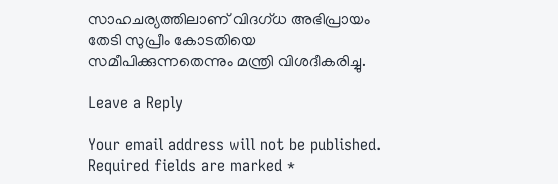സാഹചര്യത്തിലാണ് വിദഗ്ധ അഭിപ്രായം തേടി സുപ്രീം കോടതിയെ സമീപിക്കുന്നതെന്നും മന്ത്രി വിശദീകരിച്ചു.

Leave a Reply

Your email address will not be published. Required fields are marked *